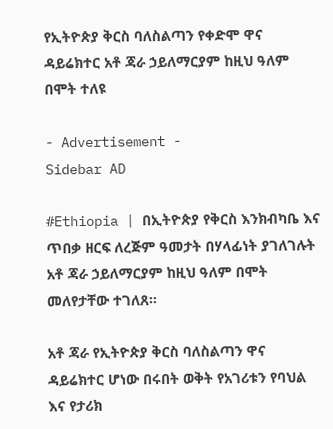የኢትዮጵያ ቅርስ ባለስልጣን የቀድሞ ዋና ዳይሬክተር አቶ ጃራ ኃይለማርያም ከዚህ ዓለም በሞት ተለዩ

- Advertisement -
Sidebar AD

#Ethiopia | በኢትዮጵያ የቅርስ እንክብካቤ እና ጥበቃ ዘርፍ ለረጅም ዓመታት በሃላፊነት ያገለገሉት አቶ ጃራ ኃይለማርያም ከዚህ ዓለም በሞት መለየታቸው ተገለጸ።

አቶ ጃራ የኢትዮጵያ ቅርስ ባለስልጣን ዋና ዳይሬክተር ሆነው በሩበት ወቅት የአገሪቱን የባህል እና የታሪክ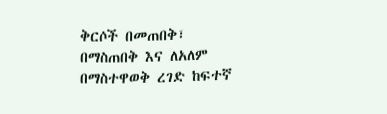ቅርሶች በመጠበቅ፣ በማስጠበቅ እና ለአለም በማስተዋወቅ ረገድ ከፍተኛ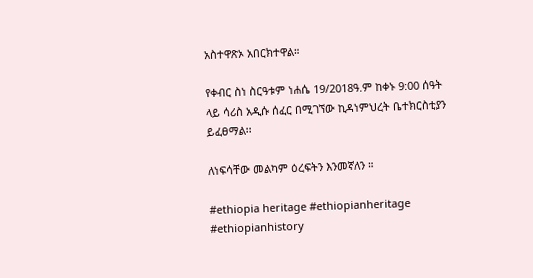አስተዋጽኦ አበርክተዋል።

የቀብር ስነ ስርዓቱም ነሐሴ 19/2018ዓ.ም ከቀኑ 9:00 ሰዓት ላይ ሳሪስ አዲሱ ሰፈር በሚገኘው ኪዳነምህረት ቤተክርስቲያን ይፈፀማል፡፡

ለነፍሳቸው መልካም ዕረፍትን እንመኛለን ።

#ethiopia heritage #ethiopianheritage #ethiopianhistory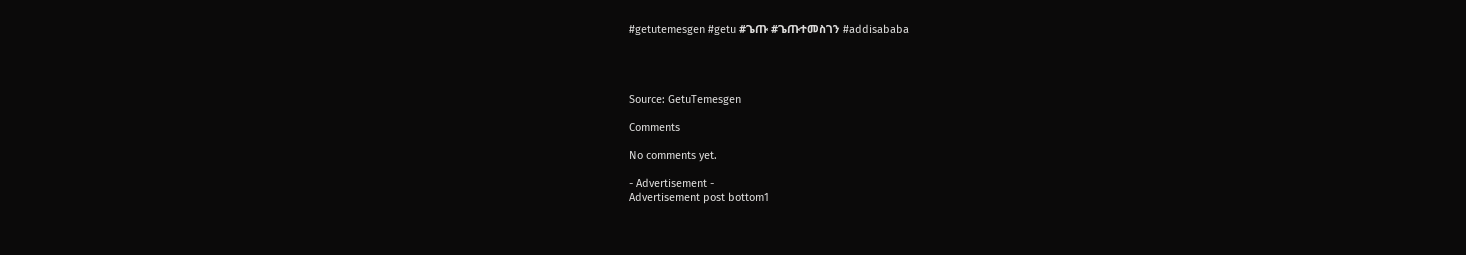#getutemesgen #getu #ጌጡ #ጌጡተመስገን #addisababa




Source: GetuTemesgen

Comments

No comments yet.

- Advertisement -
Advertisement post bottom1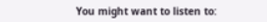You might want to listen to: